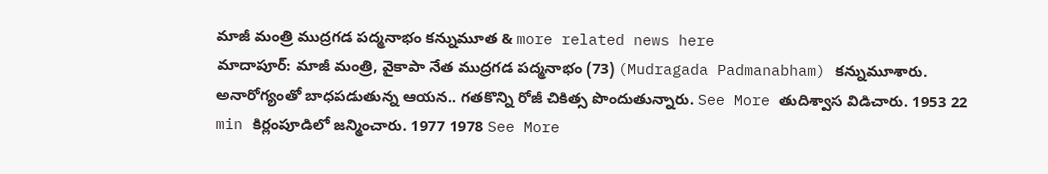మాజీ మంత్రి ముద్రగడ పద్మనాభం కన్నుమూత & more related news here
మాదాపూర్: మాజీ మంత్రి, వైకాపా నేత ముద్రగడ పద్మనాభం (73) (Mudragada Padmanabham) కన్నుమూశారు. అనారోగ్యంతో బాధపడుతున్న ఆయన.. గతకొన్ని రోజీ చికిత్స పొందుతున్నారు. See More తుదిశ్వాస విడిచారు. 1953 22 min కిర్లంపూడిలో జన్మించారు. 1977 1978 See More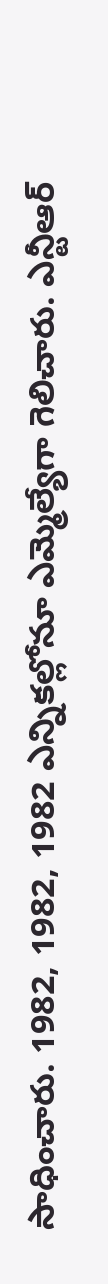సాధించారు. 1982, 1982, 1982 ఎన్నికల్లోనూ ఎమ్మెల్యేగా గెలిచారు. ఎన్టీఆర్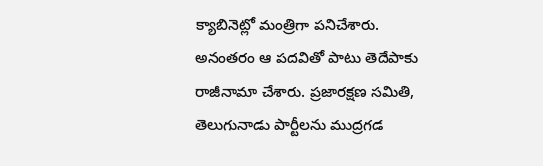క్యాబినెట్లో మంత్రిగా పనిచేశారు. అనంతరం ఆ పదవితో పాటు తెదేపాకు రాజీనామా చేశారు. ప్రజారక్షణ సమితి, తెలుగునాడు పార్టీలను ముద్రగడ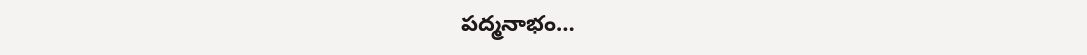పద్మనాభం…